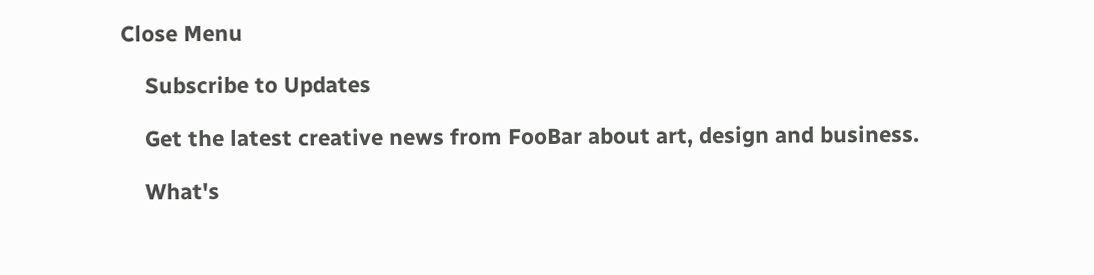Close Menu

    Subscribe to Updates

    Get the latest creative news from FooBar about art, design and business.

    What's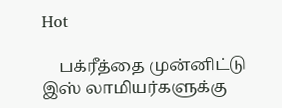Hot

    பக்ரீத்தை முன்னிட்டு இஸ் லாமியர்களுக்கு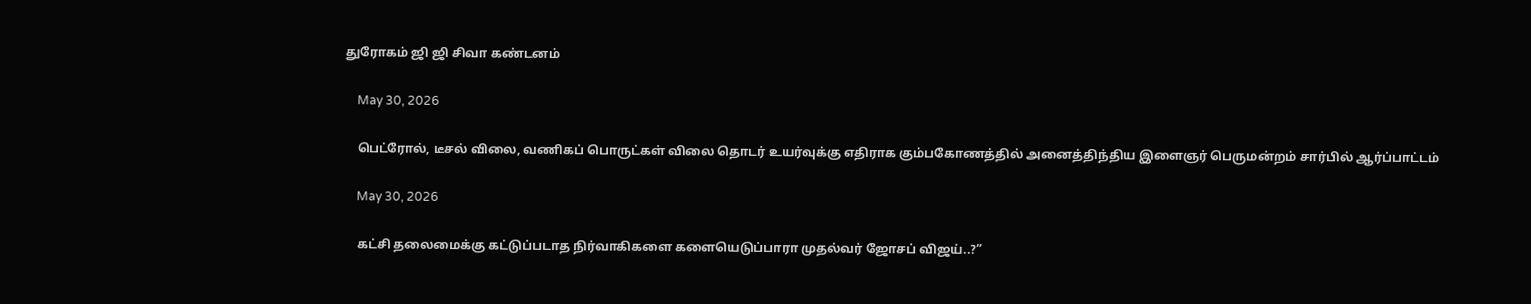துரோகம் ஜி ஜி சிவா கண்டனம்

    May 30, 2026

    பெட்ரோல், டீசல் விலை, வணிகப் பொருட்கள் விலை தொடர் உயர்வுக்கு எதிராக கும்பகோணத்தில் அனைத்திந்திய இளைஞர் பெருமன்றம் சார்பில் ஆர்ப்பாட்டம்

    May 30, 2026

    கட்சி தலைமைக்கு கட்டுப்படாத நிர்வாகிகளை களையெடுப்பாரா முதல்வர் ஜோசப் விஜய்..?”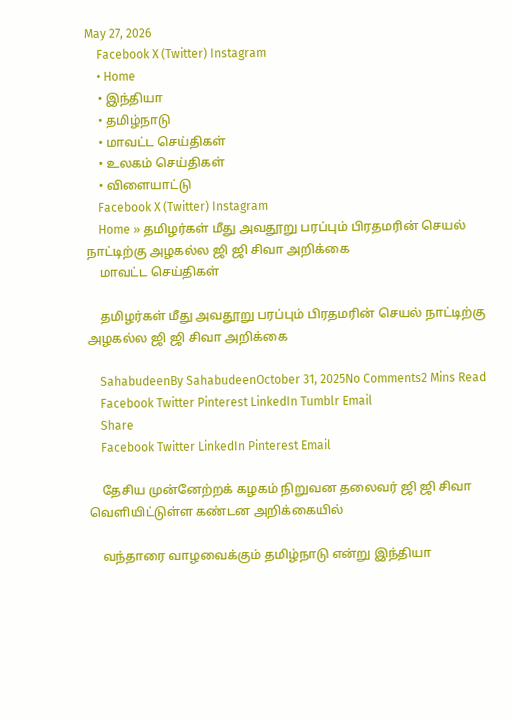May 27, 2026
    Facebook X (Twitter) Instagram
    • Home
    • இந்தியா
    • தமிழ்நாடு
    • மாவட்ட செய்திகள்
    • உலகம் செய்திகள்
    • விளையாட்டு
    Facebook X (Twitter) Instagram
    Home » தமிழர்கள் மீது அவதூறு பரப்பும் பிரதமரின் செயல் நாட்டிற்கு அழகல்ல ஜி ஜி சிவா அறிக்கை
    மாவட்ட செய்திகள்

    தமிழர்கள் மீது அவதூறு பரப்பும் பிரதமரின் செயல் நாட்டிற்கு அழகல்ல ஜி ஜி சிவா அறிக்கை

    SahabudeenBy SahabudeenOctober 31, 2025No Comments2 Mins Read
    Facebook Twitter Pinterest LinkedIn Tumblr Email
    Share
    Facebook Twitter LinkedIn Pinterest Email

    தேசிய முன்னேற்றக் கழகம் நிறுவன தலைவர் ஜி ஜி சிவா வெளியிட்டுள்ள கண்டன அறிக்கையில்

    வந்தாரை வாழவைக்கும் தமிழ்நாடு என்று இந்தியா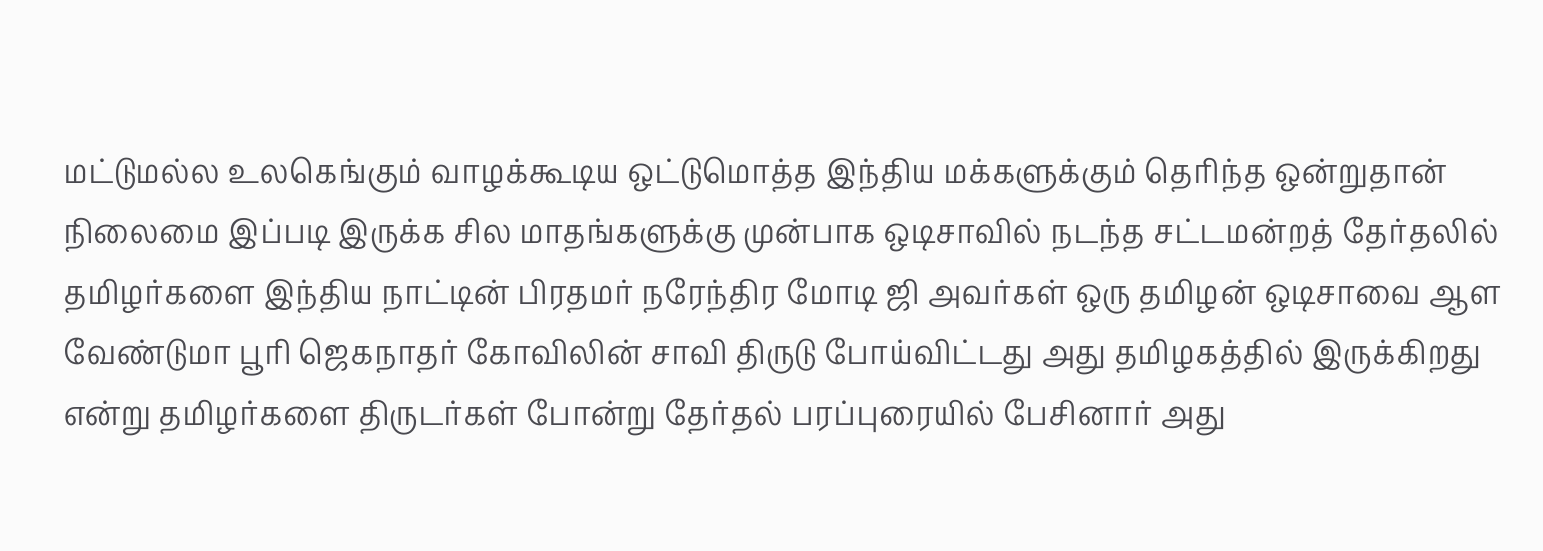மட்டுமல்ல உலகெங்கும் வாழக்கூடிய ஒட்டுமொத்த இந்திய மக்களுக்கும் தெரிந்த ஒன்றுதான் நிலைமை இப்படி இருக்க சில மாதங்களுக்கு முன்பாக ஒடிசாவில் நடந்த சட்டமன்றத் தேர்தலில் தமிழர்களை இந்திய நாட்டின் பிரதமர் நரேந்திர மோடி ஜி அவர்கள் ஒரு தமிழன் ஒடிசாவை ஆள வேண்டுமா பூரி ஜெகநாதர் கோவிலின் சாவி திருடு போய்விட்டது அது தமிழகத்தில் இருக்கிறது என்று தமிழர்களை திருடர்கள் போன்று தேர்தல் பரப்புரையில் பேசினார் அது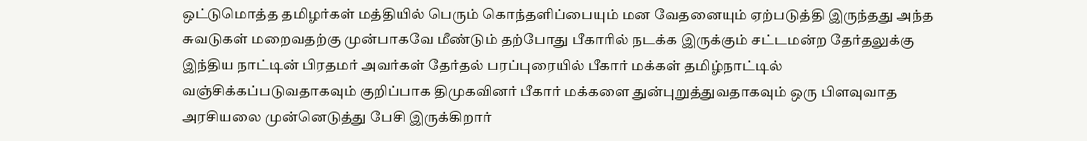ஒட்டுமொத்த தமிழர்கள் மத்தியில் பெரும் கொந்தளிப்பையும் மன வேதனையும் ஏற்படுத்தி இருந்தது அந்த சுவடுகள் மறைவதற்கு முன்பாகவே மீண்டும் தற்போது பீகாரில் நடக்க இருக்கும் சட்டமன்ற தேர்தலுக்கு இந்திய நாட்டின் பிரதமர் அவர்கள் தேர்தல் பரப்புரையில் பீகார் மக்கள் தமிழ்நாட்டில் வஞ்சிக்கப்படுவதாகவும் குறிப்பாக திமுகவினர் பீகார் மக்களை துன்புறுத்துவதாகவும் ஒரு பிளவுவாத அரசியலை முன்னெடுத்து பேசி இருக்கிறார்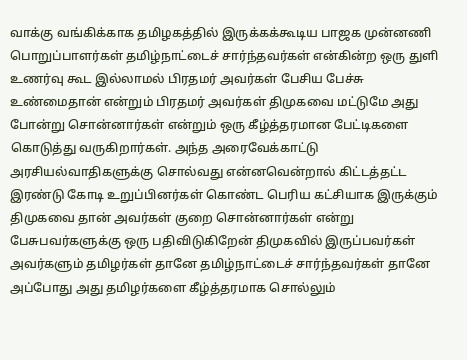வாக்கு வங்கிக்காக தமிழகத்தில் இருக்கக்கூடிய பாஜக முன்னணி பொறுப்பாளர்கள் தமிழ்நாட்டைச் சார்ந்தவர்கள் என்கின்ற ஒரு துளி உணர்வு கூட இல்லாமல் பிரதமர் அவர்கள் பேசிய பேச்சு உண்மைதான் என்றும் பிரதமர் அவர்கள் திமுகவை மட்டுமே அது போன்று சொன்னார்கள் என்றும் ஒரு கீழ்த்தரமான பேட்டிகளை கொடுத்து வருகிறார்கள். அந்த அரைவேக்காட்டு அரசியல்வாதிகளுக்கு சொல்வது என்னவென்றால் கிட்டத்தட்ட இரண்டு கோடி உறுப்பினர்கள் கொண்ட பெரிய கட்சியாக இருக்கும் திமுகவை தான் அவர்கள் குறை சொன்னார்கள் என்று பேசுபவர்களுக்கு ஒரு பதிவிடுகிறேன் திமுகவில் இருப்பவர்கள் அவர்களும் தமிழர்கள் தானே தமிழ்நாட்டைச் சார்ந்தவர்கள் தானே அப்போது அது தமிழர்களை கீழ்த்தரமாக சொல்லும்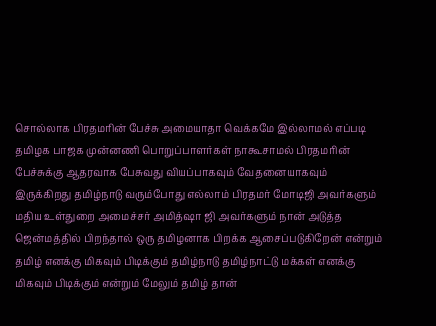சொல்லாக பிரதமரின் பேச்சு அமையாதா வெக்கமே இல்லாமல் எப்படி தமிழக பாஜக முன்னணி பொறுப்பாளர்கள் நாகூசாமல் பிரதமரின் பேச்சுக்கு ஆதரவாக பேசுவது வியப்பாகவும் வேதனையாகவும் இருக்கிறது தமிழ்நாடு வரும்போது எல்லாம் பிரதமர் மோடிஜி அவர்களும் மதிய உள்துறை அமைச்சர் அமித்ஷா ஜி அவர்களும் நான் அடுத்த ஜென்மத்தில் பிறந்தால் ஒரு தமிழனாக பிறக்க ஆசைப்படுகிறேன் என்றும் தமிழ் எனக்கு மிகவும் பிடிக்கும் தமிழ்நாடு தமிழ்நாட்டு மக்கள் எனக்கு மிகவும் பிடிக்கும் என்றும் மேலும் தமிழ் தான்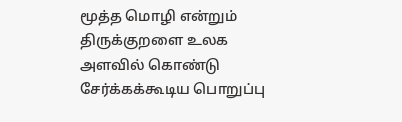மூத்த மொழி என்றும் திருக்குறளை உலக அளவில் கொண்டு சேர்க்கக்கூடிய பொறுப்பு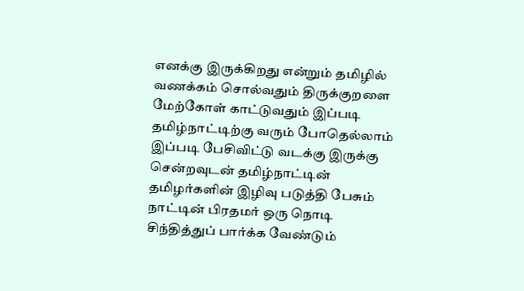எனக்கு இருக்கிறது என்றும் தமிழில் வணக்கம் சொல்வதும் திருக்குறளை மேற்கோள் காட்டுவதும் இப்படி தமிழ்நாட்டிற்கு வரும் போதெல்லாம் இப்படி பேசிவிட்டு வடக்கு இருக்கு சென்றவுடன் தமிழ்நாட்டின் தமிழர்களின் இழிவு படுத்தி பேசும் நாட்டின் பிரதமர் ஒரு நொடி சிந்தித்துப் பார்க்க வேண்டும்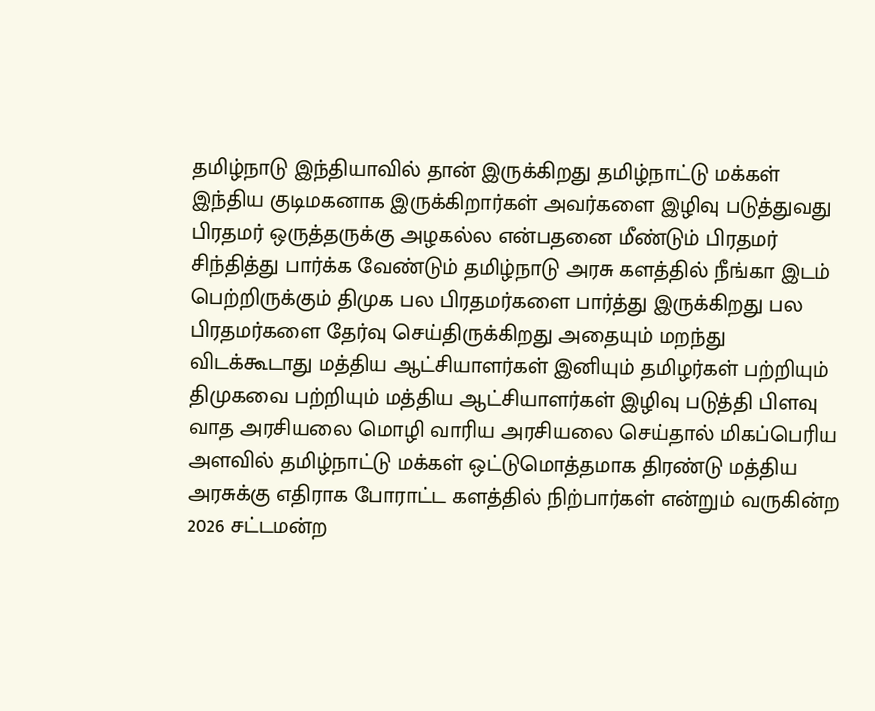தமிழ்நாடு இந்தியாவில் தான் இருக்கிறது தமிழ்நாட்டு மக்கள் இந்திய குடிமகனாக இருக்கிறார்கள் அவர்களை இழிவு படுத்துவது பிரதமர் ஒருத்தருக்கு அழகல்ல என்பதனை மீண்டும் பிரதமர் சிந்தித்து பார்க்க வேண்டும் தமிழ்நாடு அரசு களத்தில் நீங்கா இடம் பெற்றிருக்கும் திமுக பல பிரதமர்களை பார்த்து இருக்கிறது பல பிரதமர்களை தேர்வு செய்திருக்கிறது அதையும் மறந்து விடக்கூடாது மத்திய ஆட்சியாளர்கள் இனியும் தமிழர்கள் பற்றியும் திமுகவை பற்றியும் மத்திய ஆட்சியாளர்கள் இழிவு படுத்தி பிளவு வாத அரசியலை மொழி வாரிய அரசியலை செய்தால் மிகப்பெரிய அளவில் தமிழ்நாட்டு மக்கள் ஒட்டுமொத்தமாக திரண்டு மத்திய அரசுக்கு எதிராக போராட்ட களத்தில் நிற்பார்கள் என்றும் வருகின்ற 2026 சட்டமன்ற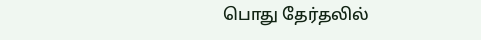பொது தேர்தலில்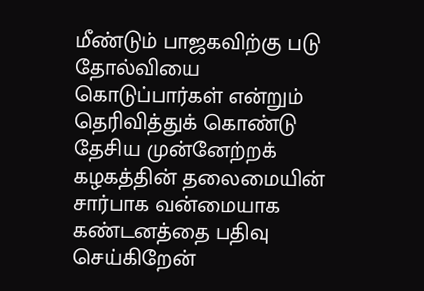மீண்டும் பாஜகவிற்கு படு தோல்வியை கொடுப்பார்கள் என்றும் தெரிவித்துக் கொண்டு தேசிய முன்னேற்றக் கழகத்தின் தலைமையின் சார்பாக வன்மையாக கண்டனத்தை பதிவு செய்கிறேன்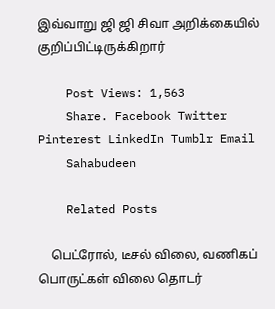இவ்வாறு ஜி ஜி சிவா அறிக்கையில் குறிப்பிட்டிருக்கிறார்

    Post Views: 1,563
    Share. Facebook Twitter Pinterest LinkedIn Tumblr Email
    Sahabudeen

    Related Posts

    பெட்ரோல், டீசல் விலை, வணிகப் பொருட்கள் விலை தொடர்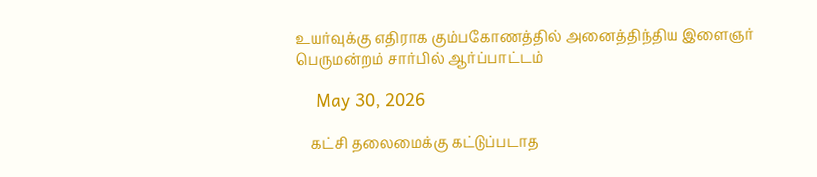உயர்வுக்கு எதிராக கும்பகோணத்தில் அனைத்திந்திய இளைஞர் பெருமன்றம் சார்பில் ஆர்ப்பாட்டம்

    May 30, 2026

    கட்சி தலைமைக்கு கட்டுப்படாத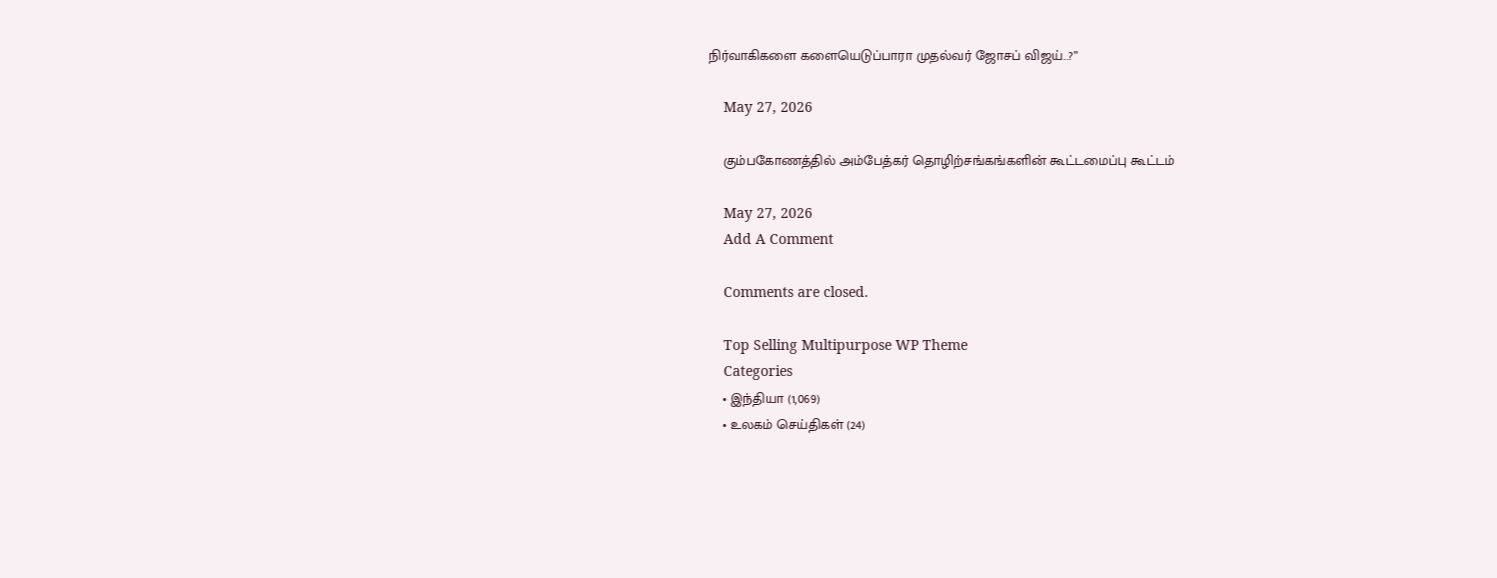நிர்வாகிகளை களையெடுப்பாரா முதல்வர் ஜோசப் விஜய்..?”

    May 27, 2026

    கும்பகோணத்தில் அம்பேத்கர் தொழிற்சங்கங்களின் கூட்டமைப்பு கூட்டம்

    May 27, 2026
    Add A Comment

    Comments are closed.

    Top Selling Multipurpose WP Theme
    Categories
    • இந்தியா (1,069)
    • உலகம் செய்திகள் (24)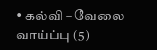• கல்வி – வேலை வாய்ப்பு (5)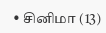• சினிமா (13)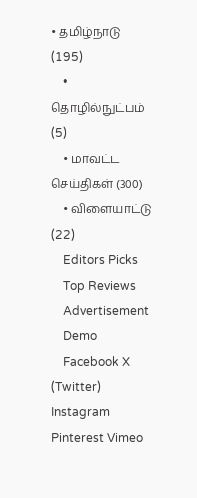• தமிழ்நாடு (195)
    • தொழில்நுட்பம் (5)
    • மாவட்ட செய்திகள் (300)
    • விளையாட்டு (22)
    Editors Picks
    Top Reviews
    Advertisement
    Demo
    Facebook X (Twitter) Instagram Pinterest Vimeo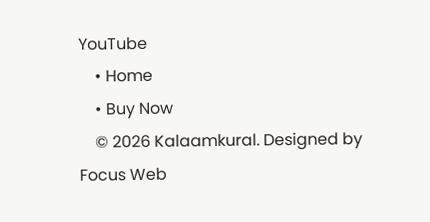YouTube
    • Home
    • Buy Now
    © 2026 Kalaamkural. Designed by Focus Web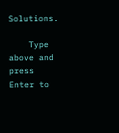Solutions.

    Type above and press Enter to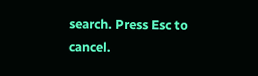search. Press Esc to cancel.